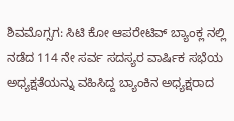ಶಿವಮೊಗ್ಸಗ: ಸಿಟಿ ಕೋ ಆಪರೇಟಿವ್ ಬ್ಯಾಂಕ್ಲ ನಲ್ಲಿ ನಡೆದ 114 ನೇ ಸರ್ವ ಸದಸ್ಯರ ವಾರ್ಷಿಕ ಸಭೆಯ ಅಧ್ಯಕ್ಷತೆಯನ್ನು ವಹಿಸಿದ್ದ ಬ್ಯಾಂಕಿನ ಅಧ್ಯಕ್ಷರಾದ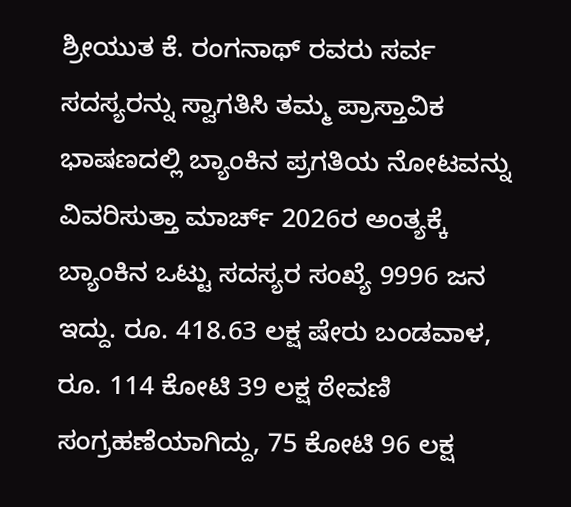ಶ್ರೀಯುತ ಕೆ. ರಂಗನಾಥ್ ರವರು ಸರ್ವ ಸದಸ್ಯರನ್ನು ಸ್ವಾಗತಿಸಿ ತಮ್ಮ ಪ್ರಾಸ್ತಾವಿಕ ಭಾಷಣದಲ್ಲಿ ಬ್ಯಾಂಕಿನ ಪ್ರಗತಿಯ ನೋಟವನ್ನು ವಿವರಿಸುತ್ತಾ ಮಾರ್ಚ್ 2026ರ ಅಂತ್ಯಕ್ಕೆ ಬ್ಯಾಂಕಿನ ಒಟ್ಟು ಸದಸ್ಯರ ಸಂಖ್ಯೆ 9996 ಜನ ಇದ್ದು. ರೂ. 418.63 ಲಕ್ಷ ಷೇರು ಬಂಡವಾಳ, ರೂ. 114 ಕೋಟಿ 39 ಲಕ್ಷ ಠೇವಣಿ ಸಂಗ್ರಹಣೆಯಾಗಿದ್ದು, 75 ಕೋಟಿ 96 ಲಕ್ಷ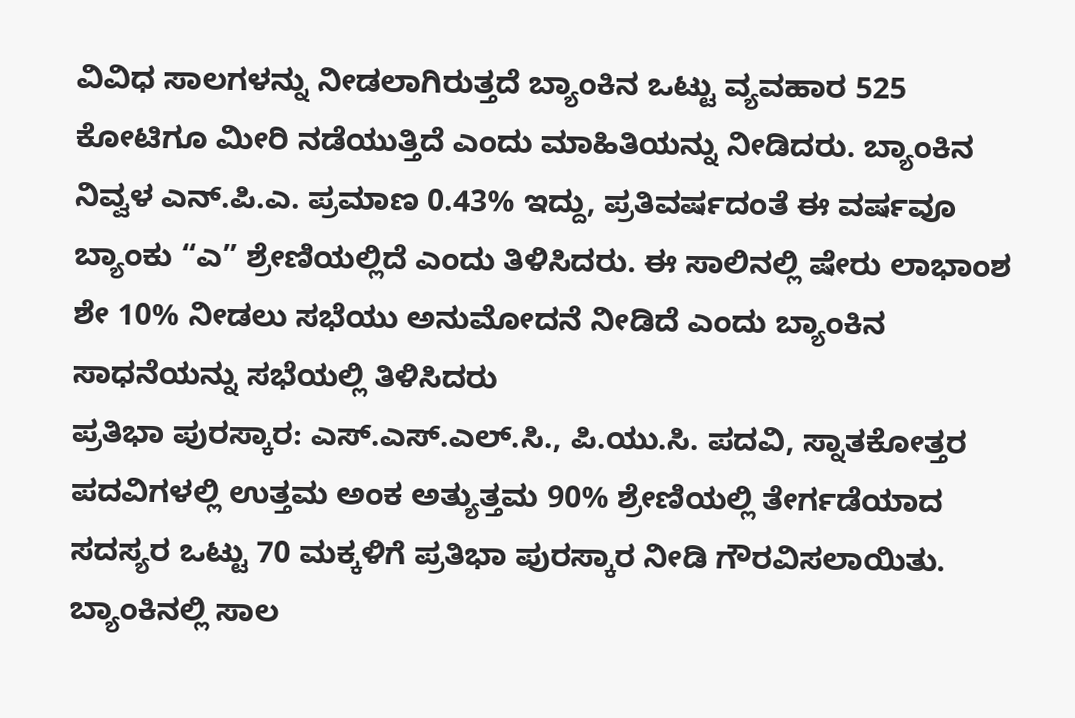ವಿವಿಧ ಸಾಲಗಳನ್ನು ನೀಡಲಾಗಿರುತ್ತದೆ ಬ್ಯಾಂಕಿನ ಒಟ್ಟು ವ್ಯವಹಾರ 525 ಕೋಟಿಗೂ ಮೀರಿ ನಡೆಯುತ್ತಿದೆ ಎಂದು ಮಾಹಿತಿಯನ್ನು ನೀಡಿದರು. ಬ್ಯಾಂಕಿನ ನಿವ್ವಳ ಎನ್.ಪಿ.ಎ. ಪ್ರಮಾಣ 0.43% ಇದ್ದು, ಪ್ರತಿವರ್ಷದಂತೆ ಈ ವರ್ಷವೂ ಬ್ಯಾಂಕು “ಎ” ಶ್ರೇಣಿಯಲ್ಲಿದೆ ಎಂದು ತಿಳಿಸಿದರು. ಈ ಸಾಲಿನಲ್ಲಿ ಷೇರು ಲಾಭಾಂಶ ಶೇ 10% ನೀಡಲು ಸಭೆಯು ಅನುಮೋದನೆ ನೀಡಿದೆ ಎಂದು ಬ್ಯಾಂಕಿನ ಸಾಧನೆಯನ್ನು ಸಭೆಯಲ್ಲಿ ತಿಳಿಸಿದರು
ಪ್ರತಿಭಾ ಪುರಸ್ಕಾರ: ಎಸ್.ಎಸ್.ಎಲ್.ಸಿ., ಪಿ.ಯು.ಸಿ. ಪದವಿ, ಸ್ನಾತಕೋತ್ತರ ಪದವಿಗಳಲ್ಲಿ ಉತ್ತಮ ಅಂಕ ಅತ್ಯುತ್ತಮ 90% ಶ್ರೇಣಿಯಲ್ಲಿ ತೇರ್ಗಡೆಯಾದ ಸದಸ್ಯರ ಒಟ್ಟು 70 ಮಕ್ಕಳಿಗೆ ಪ್ರತಿಭಾ ಪುರಸ್ಕಾರ ನೀಡಿ ಗೌರವಿಸಲಾಯಿತು. ಬ್ಯಾಂಕಿನಲ್ಲಿ ಸಾಲ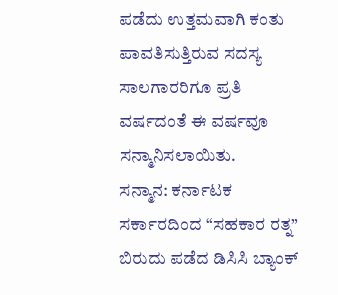ಪಡೆದು ಉತ್ತಮವಾಗಿ ಕಂತು ಪಾವತಿಸುತ್ತಿರುವ ಸದಸ್ಯ ಸಾಲಗಾರರಿಗೂ ಪ್ರತಿ ವರ್ಷದಂತೆ ಈ ವರ್ಷವೂ ಸನ್ಮಾನಿಸಲಾಯಿತು.
ಸನ್ಮಾನ: ಕರ್ನಾಟಕ ಸರ್ಕಾರದಿಂದ “ಸಹಕಾರ ರತ್ನ” ಬಿರುದು ಪಡೆದ ಡಿಸಿಸಿ ಬ್ಯಾಂಕ್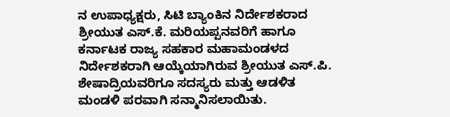ನ ಉಪಾಧ್ಯಕ್ಷರು, ಸಿಟಿ ಬ್ಯಾಂಕಿನ ನಿರ್ದೇಶಕರಾದ ಶ್ರೀಯುತ ಎಸ್.ಕೆ. ಮರಿಯಪ್ಪನವರಿಗೆ ಹಾಗೂ ಕರ್ನಾಟಕ ರಾಜ್ಯ ಸಹಕಾರ ಮಹಾಮಂಡಳದ ನಿರ್ದೇಶಕರಾಗಿ ಆಯ್ಕೆಯಾಗಿರುವ ಶ್ರೀಯುತ ಎಸ್.ಪಿ. ಶೇಷಾದ್ರಿಯವರಿಗೂ ಸದಸ್ಯರು ಮತ್ತು ಆಡಳಿತ ಮಂಡಳಿ ಪರವಾಗಿ ಸನ್ಮಾನಿಸಲಾಯಿತು.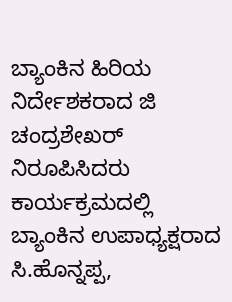ಬ್ಯಾಂಕಿನ ಹಿರಿಯ ನಿರ್ದೇಶಕರಾದ ಜಿ ಚಂದ್ರಶೇಖರ್ ನಿರೂಪಿಸಿದರು ಕಾರ್ಯಕ್ರಮದಲ್ಲಿ ಬ್ಯಾಂಕಿನ ಉಪಾಧ್ಯಕ್ಷರಾದ ಸಿ.ಹೊನ್ನಪ್ಪ,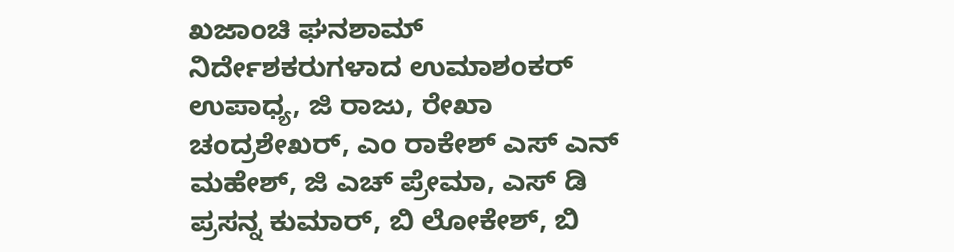ಖಜಾಂಚಿ ಘನಶಾಮ್ ನಿರ್ದೇಶಕರುಗಳಾದ ಉಮಾಶಂಕರ್ ಉಪಾಧ್ಯ, ಜಿ ರಾಜು, ರೇಖಾ ಚಂದ್ರಶೇಖರ್, ಎಂ ರಾಕೇಶ್ ಎಸ್ ಎನ್ ಮಹೇಶ್, ಜಿ ಎಚ್ ಪ್ರೇಮಾ, ಎಸ್ ಡಿ ಪ್ರಸನ್ನ ಕುಮಾರ್, ಬಿ ಲೋಕೇಶ್, ಬಿ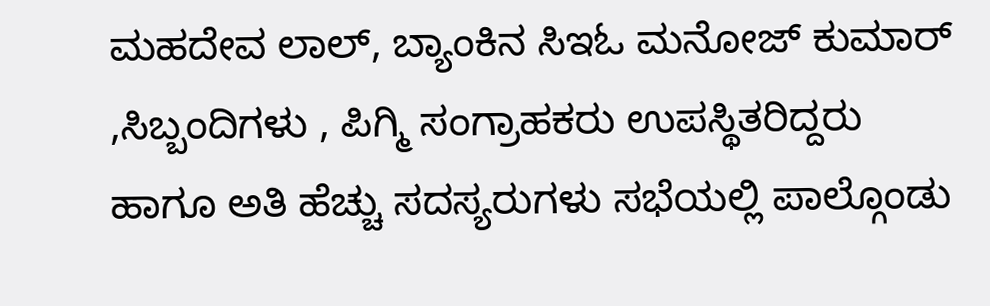ಮಹದೇವ ಲಾಲ್, ಬ್ಯಾಂಕಿನ ಸಿಇಓ ಮನೋಜ್ ಕುಮಾರ್ ,ಸಿಬ್ಬಂದಿಗಳು , ಪಿಗ್ಮಿ ಸಂಗ್ರಾಹಕರು ಉಪಸ್ಥಿತರಿದ್ದರು ಹಾಗೂ ಅತಿ ಹೆಚ್ಚು ಸದಸ್ಯರುಗಳು ಸಭೆಯಲ್ಲಿ ಪಾಲ್ಗೊಂಡು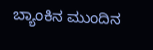ಬ್ಯಾಂಕಿನ ಮುಂದಿನ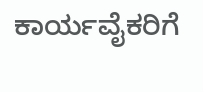ಕಾರ್ಯವೈಕರಿಗೆ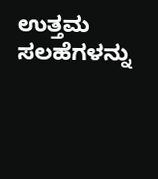ಉತ್ತಮ ಸಲಹೆಗಳನ್ನು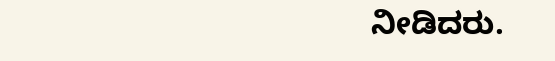ನೀಡಿದರು.